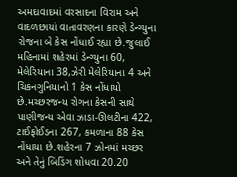અમદાવાદમાં વરસાદના વિરામ અને વાદળછાયાં વાતાવરણના કારણે ડેન્ગ્યુના રોજના બે કેસ નોંધાઈ રહ્યા છે.જુલાઈ મહિનામાં શહેરમાં ડેન્ગ્યુના 60, મેલેરિયાના 38,ઝેરી મેલેરિયાના 4 અને ચિકનગુનિયાનો 1 કેસ નોંધાયો છે.મચ્છરજન્ય રોગના કેસની સાથે પાણીજન્ય એવા ઝાડા-ઊલટીના 422, ટાઈફોઈડના 267, કમળાના 88 કેસ નોંધાયા છે.શહેરના 7 ઝોનમાં મચ્છર અને તેનું બિડિંગ શોધવા 20.20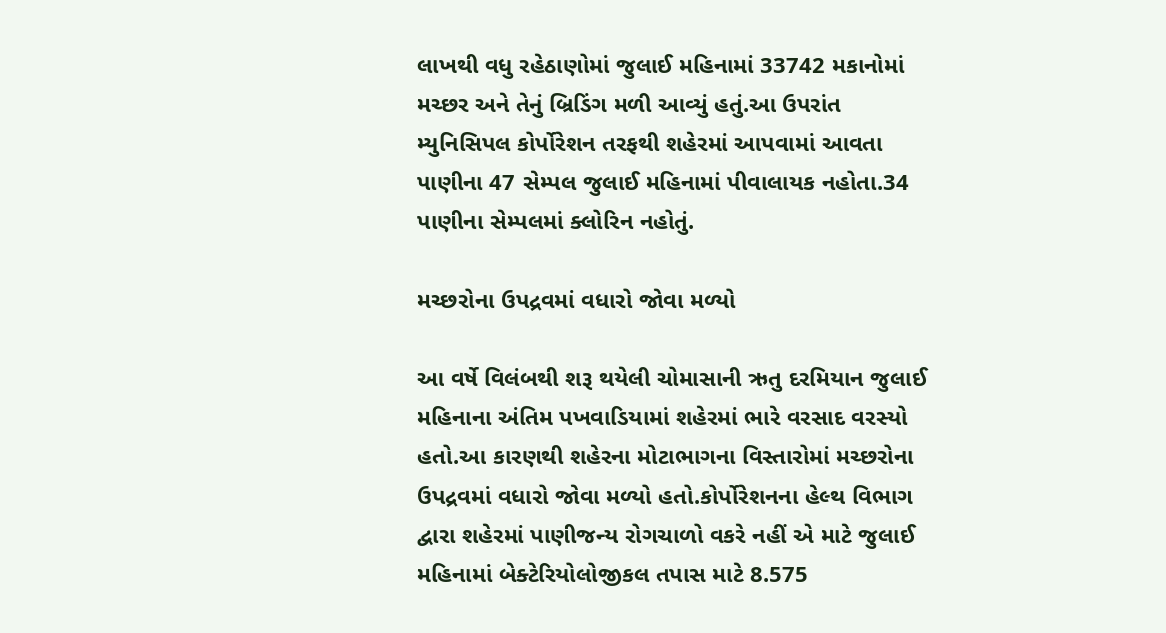લાખથી વધુ રહેઠાણોમાં જુલાઈ મહિનામાં 33742 મકાનોમાં મચ્છર અને તેનું બ્રિડિંગ મળી આવ્યું હતું.આ ઉપરાંત મ્યુનિસિપલ કોર્પોરેશન તરફથી શહેરમાં આપવામાં આવતા પાણીના 47 સેમ્પલ જુલાઈ મહિનામાં પીવાલાયક નહોતા.34 પાણીના સેમ્પલમાં ક્લોરિન નહોતું.

મચ્છરોના ઉપદ્રવમાં વધારો જોવા મળ્યો

આ વર્ષે વિલંબથી શરૂ થયેલી ચોમાસાની ઋતુ દરમિયાન જુલાઈ મહિનાના અંતિમ પખવાડિયામાં શહેરમાં ભારે વરસાદ વરસ્યો હતો.આ કારણથી શહેરના મોટાભાગના વિસ્તારોમાં મચ્છરોના ઉપદ્રવમાં વધારો જોવા મળ્યો હતો.કોર્પોરેશનના હેલ્થ વિભાગ દ્વારા શહેરમાં પાણીજન્ય રોગચાળો વકરે નહીં એ માટે જુલાઈ મહિનામાં બેક્ટેરિયોલોજીકલ તપાસ માટે 8.575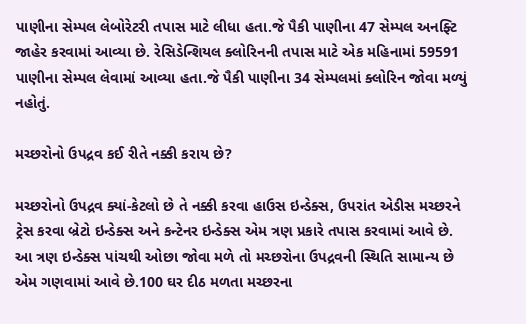પાણીના સેમ્પલ લેબોરેટરી તપાસ માટે લીધા હતા.જે પૈકી પાણીના 47 સેમ્પલ અનફ્ટિ જાહેર કરવામાં આવ્યા છે. રેસિડેન્શિયલ ક્લોરિનની તપાસ માટે એક મહિનામાં 59591 પાણીના સેમ્પલ લેવામાં આવ્યા હતા.જે પૈકી પાણીના 34 સેમ્પલમાં ક્લોરિન જોવા મળ્યું નહોતું.

મચ્છરોનો ઉપદ્રવ કઈ રીતે નક્કી કરાય છે?

મચ્છરોનો ઉપદ્રવ ક્યાં-કેટલો છે તે નક્કી કરવા હાઉસ ઇન્ડેક્સ, ઉપરાંત એડીસ મચ્છરને ટ્રેસ કરવા બ્રેટો ઇન્ડેક્સ અને કન્ટેનર ઇન્ડેક્સ એમ ત્રણ પ્રકારે તપાસ કરવામાં આવે છે. આ ત્રણ ઇન્ડેક્સ પાંચથી ઓછા જોવા મળે તો મચ્છરોના ઉપદ્રવની સ્થિતિ સામાન્ય છે એમ ગણવામાં આવે છે.100 ઘર દીઠ મળતા મચ્છરના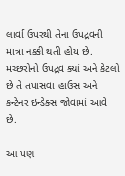લાર્વા ઉપરથી તેના ઉપદ્રવની માત્રા નક્કી થતી હોય છે. મચ્છરોનો ઉપદ્રવ ક્યાં અને કેટલો છે તે તપાસવા હાઉસ અને કન્ટેનર ઇન્ડેક્સ જોવામાં આવે છે.

આ પણ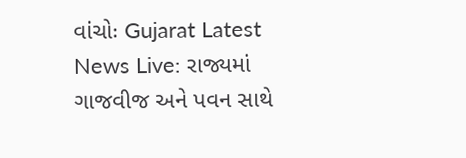વાંચોઃ Gujarat Latest News Live: રાજ્યમાં ગાજવીજ અને પવન સાથે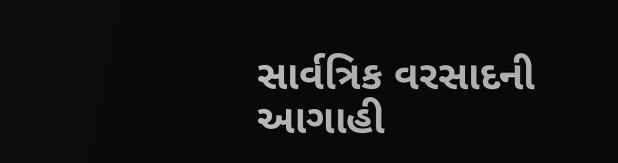સાર્વત્રિક વરસાદની આગાહી